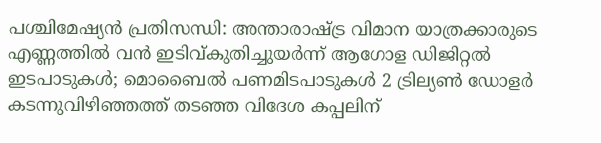പശ്ചിമേഷ്യൻ പ്രതിസന്ധി: അന്താരാഷ്ട്ര വിമാന യാത്രക്കാരുടെ എണ്ണത്തിൽ വൻ ഇടിവ്കുതിച്ചുയര്‍ന്ന് ആഗോള ഡിജിറ്റല്‍ ഇടപാടുകള്‍; മൊബൈല്‍ പണമിടപാടുകള്‍ 2 ട്രില്യണ്‍ ഡോളര്‍ കടന്നുവിഴിഞ്ഞത്ത് തടഞ്ഞ വിദേശ കപ്പലിന്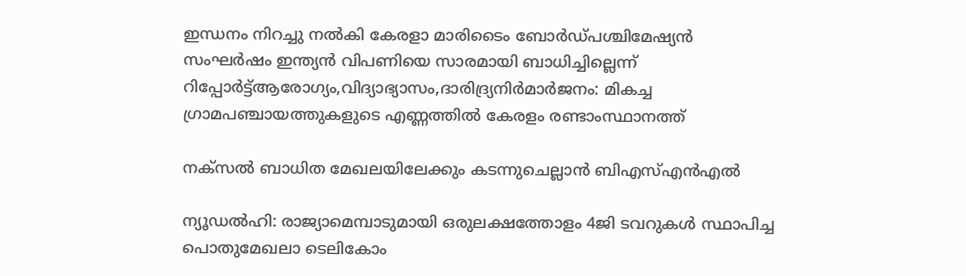ഇന്ധനം നിറച്ചു നൽകി കേരളാ മാരിടൈം ബോർഡ്പശ്ചിമേഷ്യൻ സംഘർഷം ഇന്ത്യൻ വിപണിയെ സാരമായി ബാധിച്ചില്ലെന്ന് റിപ്പോർട്ട്ആരോഗ്യം,വിദ്യാഭ്യാസം,ദാരിദ്ര്യനിർമാർജനം: മികച്ച ഗ്രാമപഞ്ചായത്തുകളുടെ എണ്ണത്തിൽ കേരളം രണ്ടാംസ്ഥാനത്ത്

നക്സൽ ബാധിത മേഖലയിലേക്കും കടന്നുചെല്ലാൻ ബിഎസ്എൻഎൽ

ന്യൂഡൽഹി: രാജ്യാമെമ്പാടുമായി ഒരുലക്ഷത്തോളം 4ജി ടവറുകൾ സ്ഥാപിച്ച പൊതുമേഖലാ ടെലികോം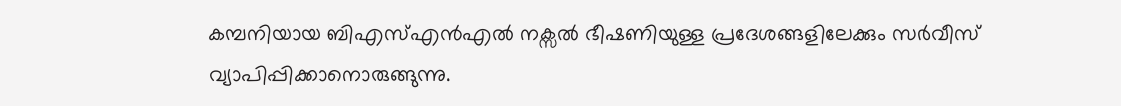കമ്പനിയായ ബിഎസ്എൻഎൽ നക്സൽ ഭീഷണിയുള്ള പ്രദേശങ്ങളിലേക്കും സർവീസ് വ്യാപിപ്പിക്കാനൊരുങ്ങുന്നു.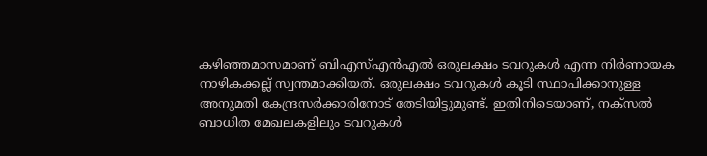കഴിഞ്ഞമാസമാണ് ബിഎസ്എൻഎൽ ഒരുലക്ഷം ടവറുകൾ എന്ന നിർണായക നാഴികക്കല്ല് സ്വന്തമാക്കിയത്. ഒരുലക്ഷം ടവറുകൾ കൂടി സ്ഥാപിക്കാനുള്ള അനുമതി കേന്ദ്രസർക്കാരിനോട് തേടിയിട്ടുമുണ്ട്. ഇതിനിടെയാണ്, നക്സൽ ബാധിത മേഖലകളിലും ടവറുകൾ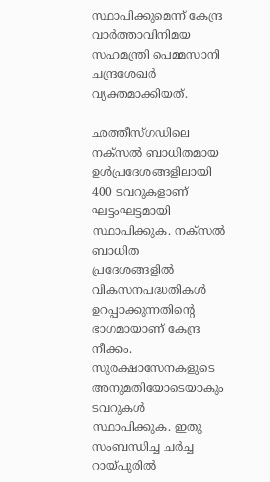സ്ഥാപിക്കുമെന്ന് കേന്ദ്ര വാർത്താവിനിമയ സഹമന്ത്രി പെമ്മസാനി ചന്ദ്രശേഖർ വ്യക്തമാക്കിയത്.

ഛത്തീസ്ഗഡിലെ നക്സൽ ബാധിതമായ ഉൾപ്രദേശങ്ങളിലായി 400 ടവറുകളാണ് ഘട്ടംഘട്ടമായി സ്ഥാപിക്കുക. നക്സൽ ബാധിത പ്രദേശങ്ങളിൽ വികസനപദ്ധതികൾ ഉറപ്പാക്കുന്നതിന്റെ ഭാഗമായാണ് കേന്ദ്ര നീക്കം. സുരക്ഷാസേനകളുടെ അനുമതിയോടെയാകും ടവറുകൾ സ്ഥാപിക്കുക. ഇതു സംബന്ധിച്ച ചർച്ച റായ്പുരിൽ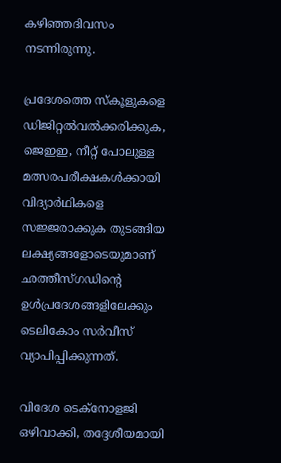കഴിഞ്ഞദിവസം നടന്നിരുന്നു.

പ്രദേശത്തെ സ്കൂളുകളെ ഡിജിറ്റൽവൽക്കരിക്കുക, ജെഇഇ, നീറ്റ് പോലുള്ള മത്സരപരീക്ഷകൾക്കായി വിദ്യാർഥികളെ സജ്ജരാക്കുക തുടങ്ങിയ ലക്ഷ്യങ്ങളോടെയുമാണ് ഛത്തീസ്ഗഡിന്റെ ഉൾ‌പ്രദേശങ്ങളിലേക്കും ടെലികോം സർവീസ് വ്യാപിപ്പിക്കുന്നത്.

വിദേശ ടെക്നോളജി ഒഴിവാക്കി, തദ്ദേശീയമായി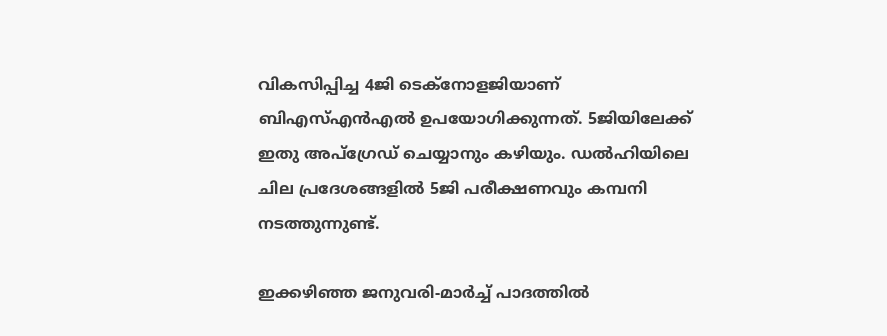വികസിപ്പിച്ച 4ജി ടെക്നോളജിയാണ് ബിഎസ്എൻഎൽ ഉപയോഗിക്കുന്നത്. 5ജിയിലേക്ക് ഇതു അപ്ഗ്രേഡ് ചെയ്യാനും കഴിയും. ഡൽഹിയിലെ ചില പ്രദേശങ്ങളിൽ 5ജി പരീക്ഷണവും കമ്പനി നടത്തുന്നുണ്ട്.

ഇക്കഴിഞ്ഞ ജനുവരി-മാർച്ച് പാദത്തിൽ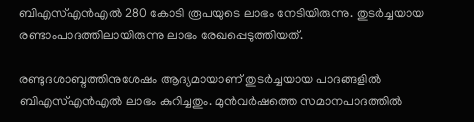ബിഎസ്എൻഎൽ 280 കോടി രൂപയുടെ ലാഭം നേടിയിരുന്നു. തുടർച്ചയായ രണ്ടാംപാദത്തിലായിരുന്നു ലാഭം രേഖപ്പെടുത്തിയത്.

രണ്ടുദശാബ്ദത്തിനുശേഷം ആദ്യമായാണ് തുടർച്ചയായ പാദങ്ങളിൽ ബിഎസ്എൻഎൽ ലാഭം കുറിച്ചതും. മുൻവർഷത്തെ സമാനപാദത്തിൽ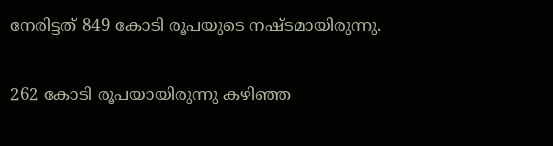നേരിട്ടത് 849 കോടി രൂപയുടെ നഷ്ടമായിരുന്നു.

262 കോടി രൂപയായിരുന്നു കഴിഞ്ഞ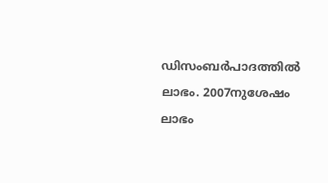ഡിസംബർപാദത്തിൽ ലാഭം. 2007നുശേഷം ലാഭം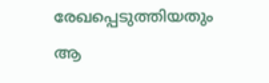രേഖപ്പെടുത്തിയതും ആ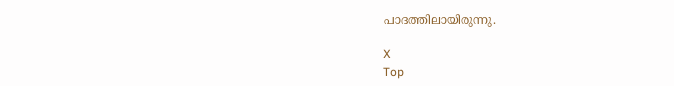പാദത്തിലായിരുന്നു.

X
Top